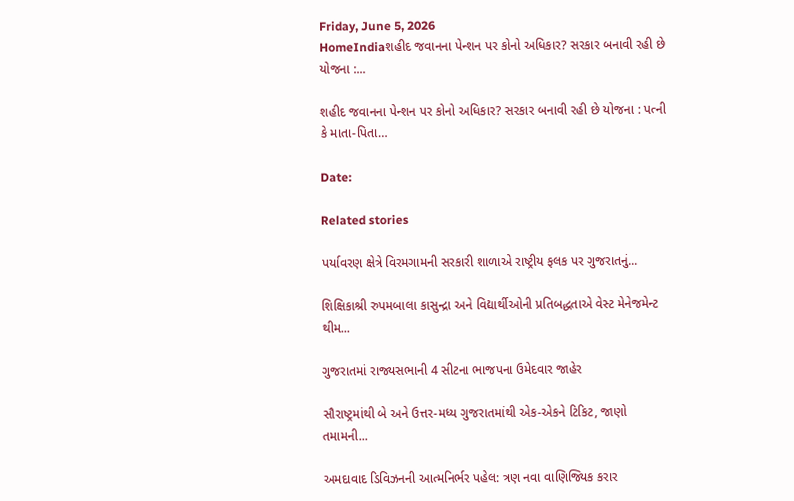Friday, June 5, 2026
HomeIndiaશહીદ જવાનના પેન્શન પર કોનો અધિકાર? સરકાર બનાવી રહી છે યોજના :...

શહીદ જવાનના પેન્શન પર કોનો અધિકાર? સરકાર બનાવી રહી છે યોજના : પત્ની કે માતા-પિતા…

Date:

Related stories

પર્યાવરણ ક્ષેત્રે વિરમગામની સરકારી શાળાએ રાષ્ટ્રીય ફલક પર ગુજરાતનું...

શિક્ષિકાશ્રી રુપમબાલા કાસુન્દ્રા અને વિદ્યાર્થીઓની પ્રતિબદ્ધતાએ વેસ્ટ મેનેજમેન્ટ થીમ...

ગુજરાતમાં રાજ્યસભાની 4 સીટના ભાજપના ઉમેદવાર જાહેર

સૌરાષ્ટ્રમાંથી બે અને ઉત્તર-મધ્ય ગુજરાતમાંથી એક-એકને ટિકિટ, જાણો તમામની...

અમદાવાદ ડિવિઝનની આત્મનિર્ભર પહેલ: ત્રણ નવા વાણિજ્યિક કરાર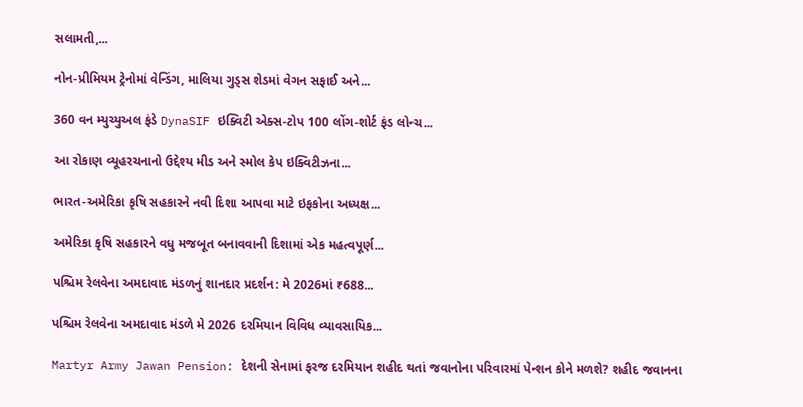સલામતી,...

નોન-પ્રીમિયમ ટ્રેનોમાં વેન્ડિંગ, માલિયા ગુડ્સ શેડમાં વેગન સફાઈ અને...

360 વન મ્યુચ્યુઅલ ફંડે DynaSIF ઇક્વિટી એક્સ-ટોપ 100 લોંગ-શોર્ટ ફંડ લોન્ચ...

આ રોકાણ વ્યૂહરચનાનો ઉદ્દેશ્ય મીડ અને સ્મોલ કેપ ઇક્વિટીઝના...

ભારત-અમેરિકા કૃષિ સહકારને નવી દિશા આપવા માટે ઇફકોના અધ્યક્ષ...

અમેરિકા કૃષિ સહકારને વધુ મજબૂત બનાવવાની દિશામાં એક મહત્વપૂર્ણ...

પશ્ચિમ રેલવેના અમદાવાદ મંડળનું શાનદાર પ્રદર્શન: મે 2026માં ₹688...

પશ્ચિમ રેલવેના અમદાવાદ મંડળે મે 2026 દરમિયાન વિવિધ વ્યાવસાયિક...

Martyr Army Jawan Pension: દેશની સેનામાં ફરજ દરમિયાન શહીદ થતાં જવાનોના પરિવારમાં પેન્શન કોને મળશે? શહીદ જવાનના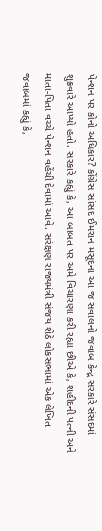પેન્શન પર કોનો અધિકાર? કોંગ્રેસ સાંસદ ઈમરાન મસૂદના આ જ સવાલનો જવાબ કેન્દ્ર સરકારે સંસદમાં શુક્રવારે આપ્યો હતો. સરકારે કહ્યું કે, આ બાબત પર અમે વિચારણા કરી રહ્યા છીએ કે, શહીદની પત્ની અને માતા-પિતા વચ્ચે પેન્શન વહેંચી દેવામાં આવે. સરંક્ષણ રાજ્યમંત્રી સંજય શેઠે લોકસભામાં એક લેખિત જવાબમાં કહ્યું કે,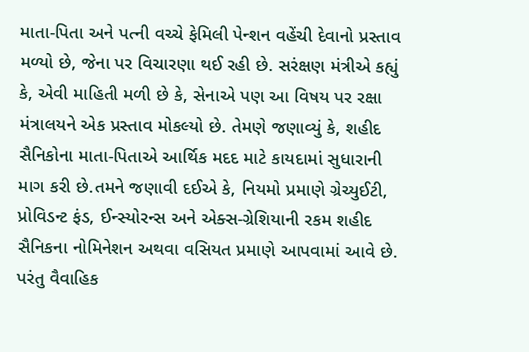માતા-પિતા અને પત્ની વચ્ચે ફેમિલી પેન્શન વહેંચી દેવાનો પ્રસ્તાવ મળ્યો છે, જેના પર વિચારણા થઈ રહી છે. સરંક્ષણ મંત્રીએ કહ્યું કે, એવી માહિતી મળી છે કે, સેનાએ પણ આ વિષય પર રક્ષા મંત્રાલયને એક પ્રસ્તાવ મોકલ્યો છે. તેમણે જણાવ્યું કે, શહીદ સૈનિકોના માતા-પિતાએ આર્થિક મદદ માટે કાયદામાં સુધારાની માગ કરી છે.તમને જણાવી દઈએ કે, નિયમો પ્રમાણે ગ્રેચ્યુઈટી, પ્રોવિડન્ટ ફંડ, ઈન્સ્યોરન્સ અને એક્સ-ગ્રેશિયાની રકમ શહીદ સૈનિકના નોમિનેશન અથવા વસિયત પ્રમાણે આપવામાં આવે છે. પરંતુ વૈવાહિક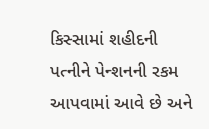કિસ્સામાં શહીદની પત્નીને પેન્શનની રકમ આપવામાં આવે છે અને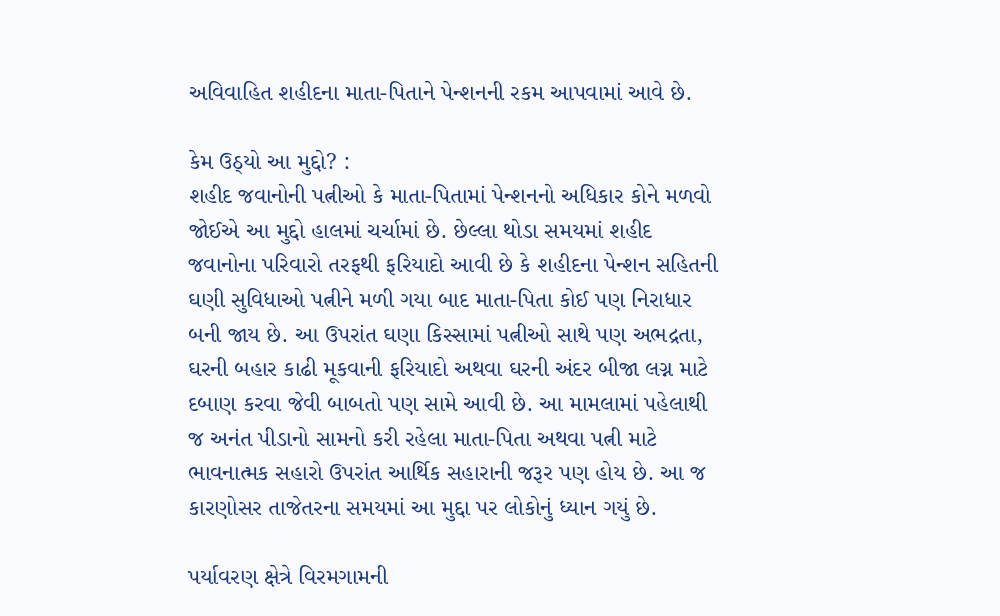અવિવાહિત શહીદના માતા-પિતાને પેન્શનની રકમ આપવામાં આવે છે.

કેમ ઉઠ્યો આ મુદ્દો? :
શહીદ જવાનોની પત્નીઓ કે માતા-પિતામાં પેન્શનનો અધિકાર કોને મળવો જોઈએ આ મુદ્દો હાલમાં ચર્ચામાં છે. છેલ્લા થોડા સમયમાં શહીદ જવાનોના પરિવારો તરફથી ફરિયાદો આવી છે કે શહીદના પેન્શન સહિતની ઘણી સુવિધાઓ પત્નીને મળી ગયા બાદ માતા-પિતા કોઈ પણ નિરાધાર બની જાય છે. આ ઉપરાંત ઘણા કિસ્સામાં પત્નીઓ સાથે પણ અભદ્રતા, ઘરની બહાર કાઢી મૂકવાની ફરિયાદો અથવા ઘરની અંદર બીજા લગ્ન માટે દબાણ કરવા જેવી બાબતો પણ સામે આવી છે. આ મામલામાં પહેલાથી જ અનંત પીડાનો સામનો કરી રહેલા માતા-પિતા અથવા પત્ની માટે ભાવનાત્મક સહારો ઉપરાંત આર્થિક સહારાની જરૂર પણ હોય છે. આ જ કારણોસર તાજેતરના સમયમાં આ મુદ્દા પર લોકોનું ધ્યાન ગયું છે.

પર્યાવરણ ક્ષેત્રે વિરમગામની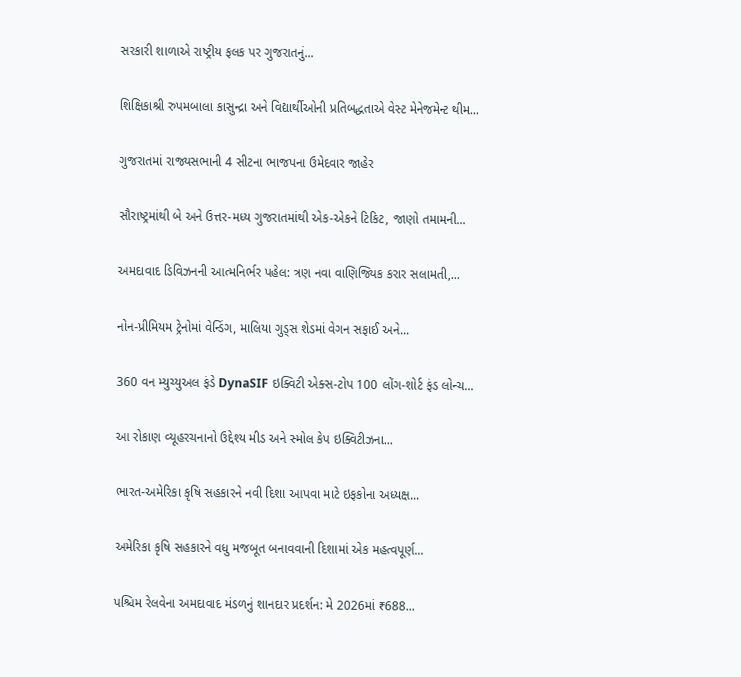સરકારી શાળાએ રાષ્ટ્રીય ફલક પર ગુજરાતનું...

શિક્ષિકાશ્રી રુપમબાલા કાસુન્દ્રા અને વિદ્યાર્થીઓની પ્રતિબદ્ધતાએ વેસ્ટ મેનેજમેન્ટ થીમ...

ગુજરાતમાં રાજ્યસભાની 4 સીટના ભાજપના ઉમેદવાર જાહેર

સૌરાષ્ટ્રમાંથી બે અને ઉત્તર-મધ્ય ગુજરાતમાંથી એક-એકને ટિકિટ, જાણો તમામની...

અમદાવાદ ડિવિઝનની આત્મનિર્ભર પહેલ: ત્રણ નવા વાણિજ્યિક કરાર સલામતી,...

નોન-પ્રીમિયમ ટ્રેનોમાં વેન્ડિંગ, માલિયા ગુડ્સ શેડમાં વેગન સફાઈ અને...

360 વન મ્યુચ્યુઅલ ફંડે DynaSIF ઇક્વિટી એક્સ-ટોપ 100 લોંગ-શોર્ટ ફંડ લોન્ચ...

આ રોકાણ વ્યૂહરચનાનો ઉદ્દેશ્ય મીડ અને સ્મોલ કેપ ઇક્વિટીઝના...

ભારત-અમેરિકા કૃષિ સહકારને નવી દિશા આપવા માટે ઇફકોના અધ્યક્ષ...

અમેરિકા કૃષિ સહકારને વધુ મજબૂત બનાવવાની દિશામાં એક મહત્વપૂર્ણ...

પશ્ચિમ રેલવેના અમદાવાદ મંડળનું શાનદાર પ્રદર્શન: મે 2026માં ₹688...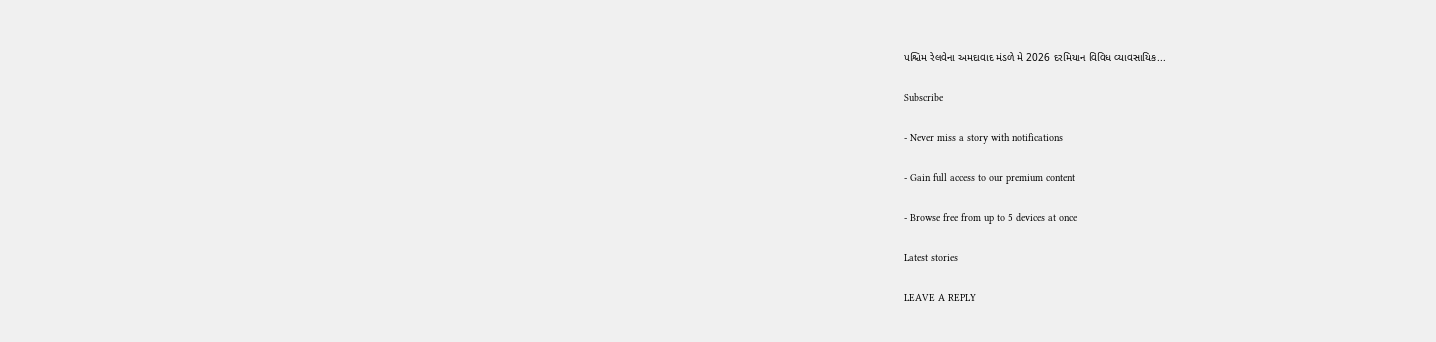પશ્ચિમ રેલવેના અમદાવાદ મંડળે મે 2026 દરમિયાન વિવિધ વ્યાવસાયિક...

Subscribe

- Never miss a story with notifications

- Gain full access to our premium content

- Browse free from up to 5 devices at once

Latest stories

LEAVE A REPLY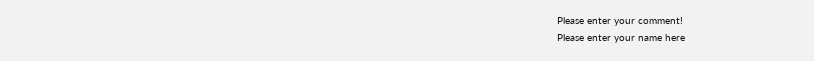Please enter your comment!
Please enter your name here